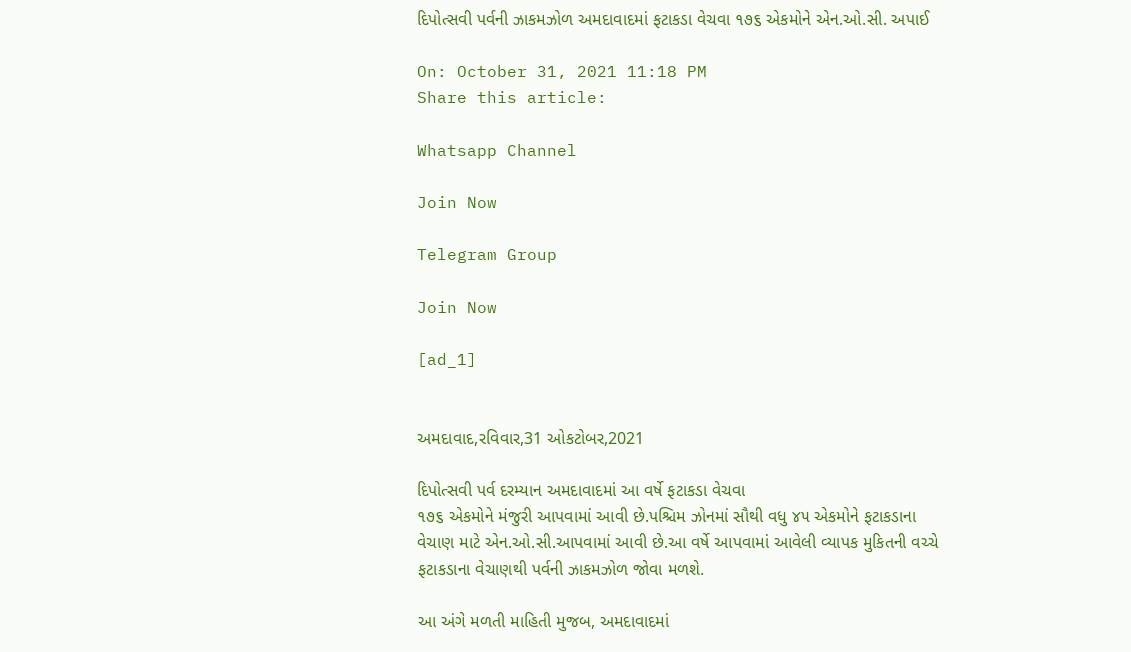દિપોત્સવી પર્વની ઝાકમઝોળ અમદાવાદમાં ફટાકડા વેચવા ૧૭૬ એકમોને એન.ઓ.સી. અપાઈ

On: October 31, 2021 11:18 PM
Share this article:

Whatsapp Channel

Join Now

Telegram Group

Join Now

[ad_1]


અમદાવાદ,રવિવાર,31 ઓકટોબર,2021

દિપોત્સવી પર્વ દરમ્યાન અમદાવાદમાં આ વર્ષે ફટાકડા વેચવા
૧૭૬ એકમોને મંજુરી આપવામાં આવી છે.પશ્ચિમ ઝોનમાં સૌથી વધુ ૪૫ એકમોને ફટાકડાના
વેચાણ માટે એન.ઓ.સી.આપવામાં આવી છે.આ વર્ષે આપવામાં આવેલી વ્યાપક મુકિતની વચ્ચે
ફટાકડાના વેચાણથી પર્વની ઝાકમઝોળ જોવા મળશે.

આ અંગે મળતી માહિતી મુજબ, અમદાવાદમાં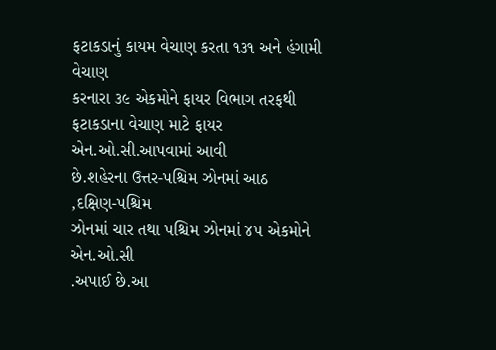ફટાકડાનું કાયમ વેચાણ કરતા ૧૩૧ અને હંગામી વેચાણ
કરનારા ૩૯ એકમોને ફાયર વિભાગ તરફથી ફટાકડાના વેચાણ માટે ફાયર એન.ઓ.સી.આપવામાં આવી
છે.શહેરના ઉત્તર-પશ્ચિમ ઝોનમાં આઠ
,દક્ષિણ-પશ્ચિમ
ઝોનમાં ચાર તથા પશ્ચિમ ઝોનમાં ૪૫ એકમોને એન.ઓ.સી
.અપાઈ છે.આ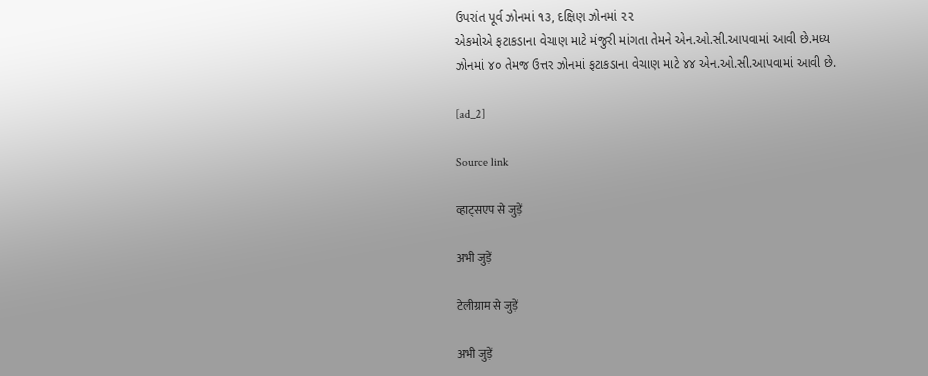ઉપરાંત પૂર્વ ઝોનમાં ૧૩, દક્ષિણ ઝોનમાં ૨૨
એકમોએ ફટાકડાના વેચાણ માટે મંજુરી માંગતા તેમને એન.ઓ.સી.આપવામાં આવી છે.મધ્ય
ઝોનમાં ૪૦ તેમજ ઉત્તર ઝોનમાં ફટાકડાના વેચાણ માટે ૪૪ એન.ઓ.સી.આપવામાં આવી છે.

[ad_2]

Source link

व्हाट्सएप से जुड़ें

अभी जुड़ें

टेलीग्राम से जुड़ें

अभी जुड़ें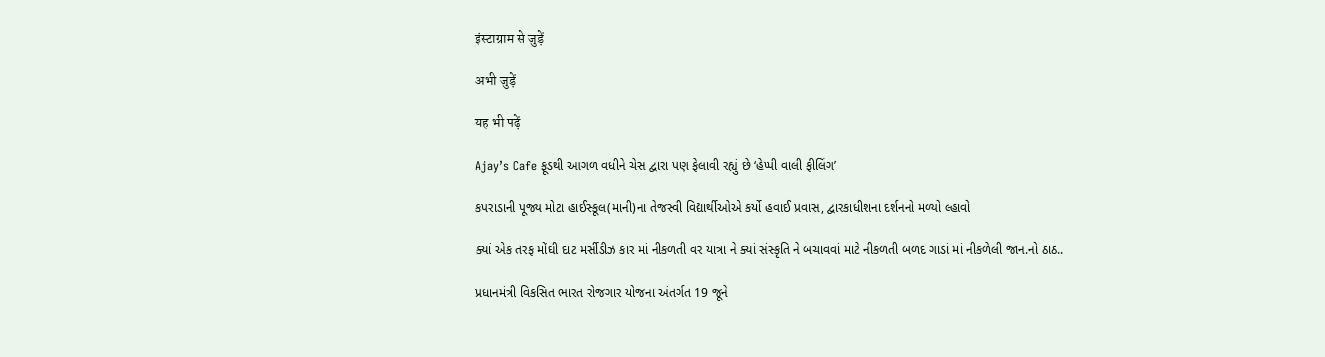इंस्टाग्राम से जुड़ें

अभी जुड़ें

यह भी पढ़ें

Ajay’s Cafe ફૂડથી આગળ વધીને ચેસ દ્વારા પણ ફેલાવી રહ્યું છે ‘હેપ્પી વાલી ફીલિંગ’

કપરાડાની પૂજ્ય મોટા હાઈસ્કૂલ(માની)ના તેજસ્વી વિદ્યાર્થીઓએ કર્યો હવાઈ પ્રવાસ, દ્વારકાધીશના દર્શનનો મળ્યો લ્હાવો

ક્યાં એક તરફ મોંઘી દાટ મર્સીડીઝ કાર માં નીકળતી વર યાત્રા ને ક્યાં સંસ્કૃતિ ને બચાવવાં માટે નીકળતી બળદ ગાડાં માં નીકળેલી જાન.નો ઠાઠ..

પ્રધાનમંત્રી વિકસિત ભારત રોજગાર યોજના અંતર્ગત 19 જૂને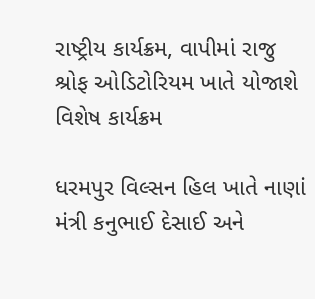રાષ્ટ્રીય કાર્યક્રમ, વાપીમાં રાજુ શ્રોફ ઓડિટોરિયમ ખાતે યોજાશે વિશેષ કાર્યક્રમ

ધરમપુર વિલ્સન હિલ ખાતે નાણાં મંત્રી કનુભાઈ દેસાઈ અને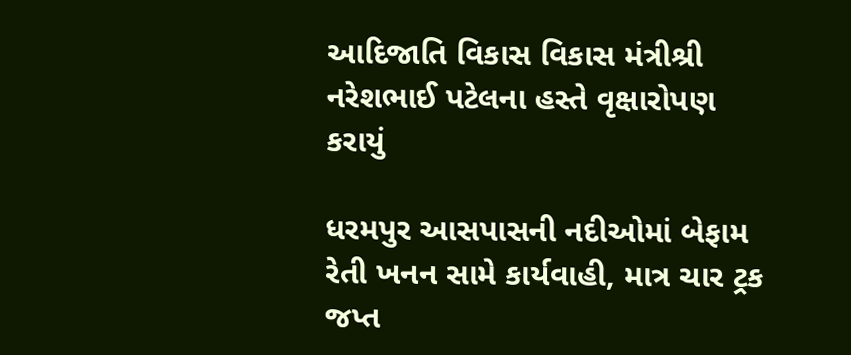આદિજાતિ વિકાસ વિકાસ મંત્રીશ્રી નરેશભાઈ પટેલના હસ્તે વૃક્ષારોપણ કરાયું

ધરમપુર આસપાસની નદીઓમાં બેફામ રેતી ખનન સામે કાર્યવાહી, માત્ર ચાર ટ્રક જપ્ત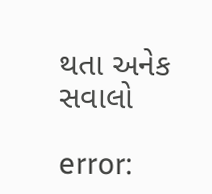થતા અનેક સવાલો

error: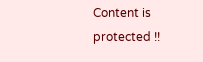Content is protected !!